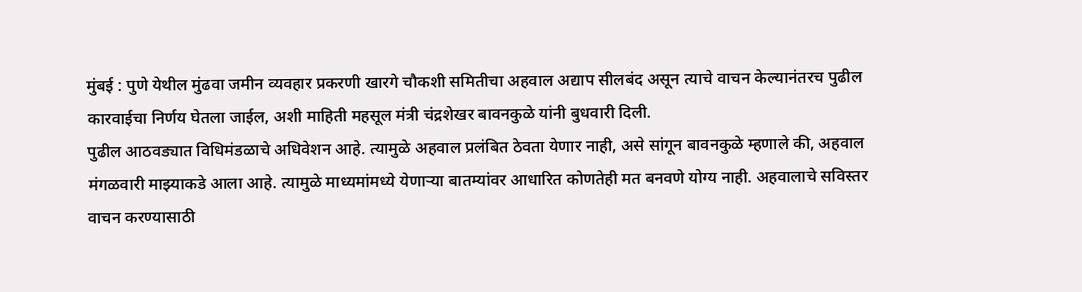मुंबई : पुणे येथील मुंढवा जमीन व्यवहार प्रकरणी खारगे चौकशी समितीचा अहवाल अद्याप सीलबंद असून त्याचे वाचन केल्यानंतरच पुढील कारवाईचा निर्णय घेतला जाईल, अशी माहिती महसूल मंत्री चंद्रशेखर बावनकुळे यांनी बुधवारी दिली.
पुढील आठवड्यात विधिमंडळाचे अधिवेशन आहे. त्यामुळे अहवाल प्रलंबित ठेवता येणार नाही, असे सांगून बावनकुळे म्हणाले की, अहवाल मंगळवारी माझ्याकडे आला आहे. त्यामुळे माध्यमांमध्ये येणाऱ्या बातम्यांवर आधारित कोणतेही मत बनवणे योग्य नाही. अहवालाचे सविस्तर वाचन करण्यासाठी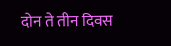दोन ते तीन दिवस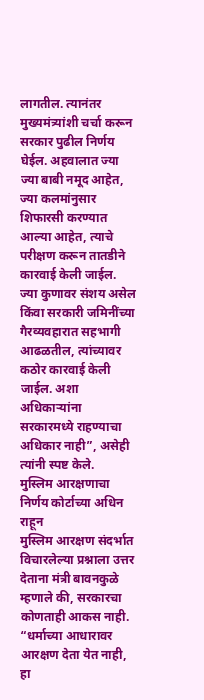लागतील. त्यानंतर मुख्यमंत्र्यांशी चर्चा करून सरकार पुढील निर्णय घेईल. अहवालात ज्या ज्या बाबी नमूद आहेत, ज्या कलमांनुसार शिफारसी करण्यात आल्या आहेत, त्याचे परीक्षण करून तातडीने कारवाई केली जाईल. ज्या कुणावर संशय असेल किंवा सरकारी जमिनींच्या गैरव्यवहारात सहभागी आढळतील, त्यांच्यावर कठोर कारवाई केली जाईल. अशा अधिकाऱ्यांना सरकारमध्ये राहण्याचा अधिकार नाही”, असेही त्यांनी स्पष्ट केले.
मुस्लिम आरक्षणाचा निर्णय कोर्टाच्या अधिन राहून
मुस्लिम आरक्षण संदर्भात विचारलेल्या प्रश्नाला उत्तर देताना मंत्री बावनकुळे म्हणाले की, सरकारचा कोणताही आकस नाही. “धर्माच्या आधारावर आरक्षण देता येत नाही, हा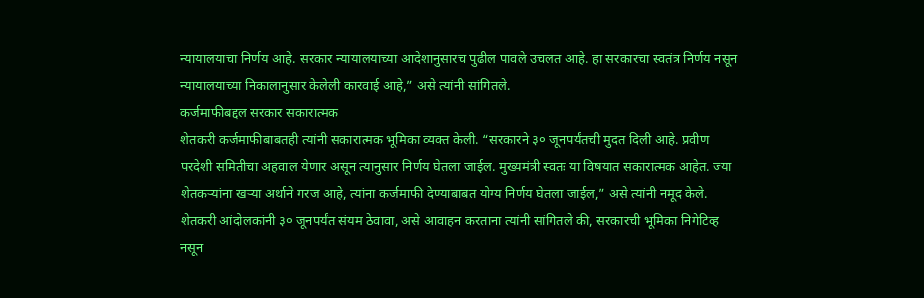न्यायालयाचा निर्णय आहे. सरकार न्यायालयाच्या आदेशानुसारच पुढील पावले उचलत आहे. हा सरकारचा स्वतंत्र निर्णय नसून न्यायालयाच्या निकालानुसार केलेली कारवाई आहे,” असे त्यांनी सांगितले.
कर्जमाफीबद्दल सरकार सकारात्मक
शेतकरी कर्जमाफीबाबतही त्यांनी सकारात्मक भूमिका व्यक्त केली. “सरकारने ३० जूनपर्यंतची मुदत दिली आहे. प्रवीण परदेशी समितीचा अहवाल येणार असून त्यानुसार निर्णय घेतला जाईल. मुख्यमंत्री स्वतः या विषयात सकारात्मक आहेत. ज्या शेतकऱ्यांना खऱ्या अर्थाने गरज आहे, त्यांना कर्जमाफी देण्याबाबत योग्य निर्णय घेतला जाईल,” असे त्यांनी नमूद केले. शेतकरी आंदोलकांनी ३० जूनपर्यंत संयम ठेवावा, असे आवाहन करताना त्यांनी सांगितले की, सरकारची भूमिका निगेटिव्ह नसून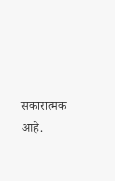सकारात्मक आहे.